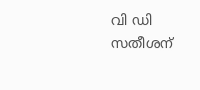വി ഡി സതീശന്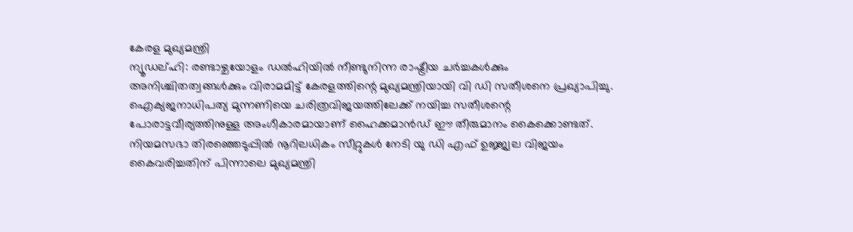കേരള മുഖ്യമന്ത്രി
ന്യൂഡല്ഹി: രണ്ടാഴ്ചയോളം ഡൽഹിയിൽ നീണ്ടുനിന്ന രാഷ്ട്രീയ ചർച്ചകൾക്കും അനിശ്ചിതത്വങ്ങൾക്കും വിരാമമിട്ട് കേരളത്തിന്റെ മുഖ്യമന്ത്രിയായി വി ഡി സതീശനെ പ്രഖ്യാപിച്ചു.
ഐക്യജനാധിപത്യ മുന്നണിയെ ചരിത്രവിജയത്തിലേക്ക് നയിച്ച സതീശന്റെ പോരാട്ടവീര്യത്തിനുള്ള അംഗീകാരമായാണ് ഹൈക്കമാൻഡ് ഈ തീരുമാനം കൈക്കൊണ്ടത്. നിയമസഭാ തിരഞ്ഞെടുപ്പിൽ നൂറിലധികം സീറ്റുകൾ നേടി യു ഡി എഫ് ഉജ്ജ്വല വിജയം കൈവരിച്ചതിന് പിന്നാലെ മുഖ്യമന്ത്രി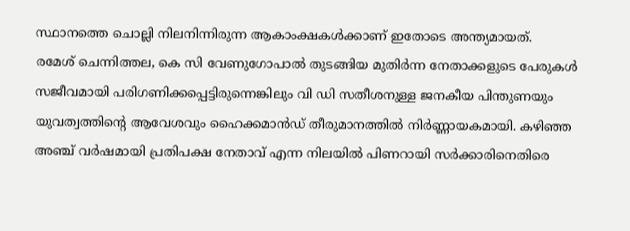സ്ഥാനത്തെ ചൊല്ലി നിലനിന്നിരുന്ന ആകാംക്ഷകൾക്കാണ് ഇതോടെ അന്ത്യമായത്.
രമേശ് ചെന്നിത്തല, കെ സി വേണുഗോപാൽ തുടങ്ങിയ മുതിർന്ന നേതാക്കളുടെ പേരുകൾ സജീവമായി പരിഗണിക്കപ്പെട്ടിരുന്നെങ്കിലും വി ഡി സതീശനുള്ള ജനകീയ പിന്തുണയും യുവത്വത്തിന്റെ ആവേശവും ഹൈക്കമാൻഡ് തീരുമാനത്തിൽ നിർണ്ണായകമായി. കഴിഞ്ഞ അഞ്ച് വർഷമായി പ്രതിപക്ഷ നേതാവ് എന്ന നിലയിൽ പിണറായി സർക്കാരിനെതിരെ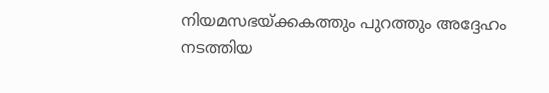നിയമസഭയ്ക്കകത്തും പുറത്തും അദ്ദേഹം നടത്തിയ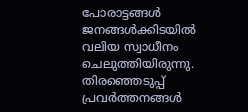പോരാട്ടങ്ങൾ ജനങ്ങൾക്കിടയിൽ വലിയ സ്വാധീനം ചെലുത്തിയിരുന്നു. തിരഞ്ഞെടുപ്പ് പ്രവർത്തനങ്ങൾ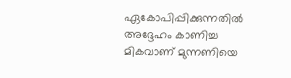ഏകോപിപ്പിക്കുന്നതിൽ അദ്ദേഹം കാണിച്ച മികവാണ് മുന്നണിയെ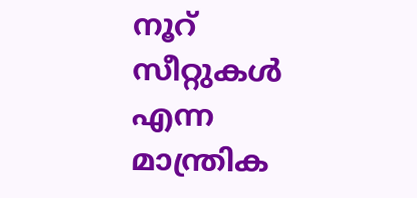നൂറ് സീറ്റുകൾ എന്ന മാന്ത്രിക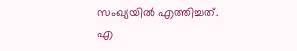സംഖ്യയിൽ എത്തിച്ചത്.
എ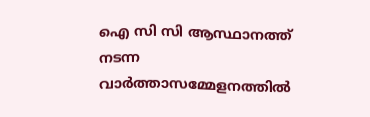ഐ സി സി ആസ്ഥാനത്ത് നടന്ന വാർത്താസമ്മേളനത്തിൽ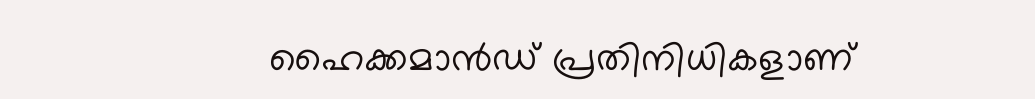ഹൈക്കമാൻഡ് പ്രതിനിധികളാണ്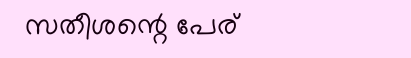സതീശന്റെ പേര്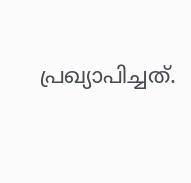പ്രഖ്യാപിച്ചത്.